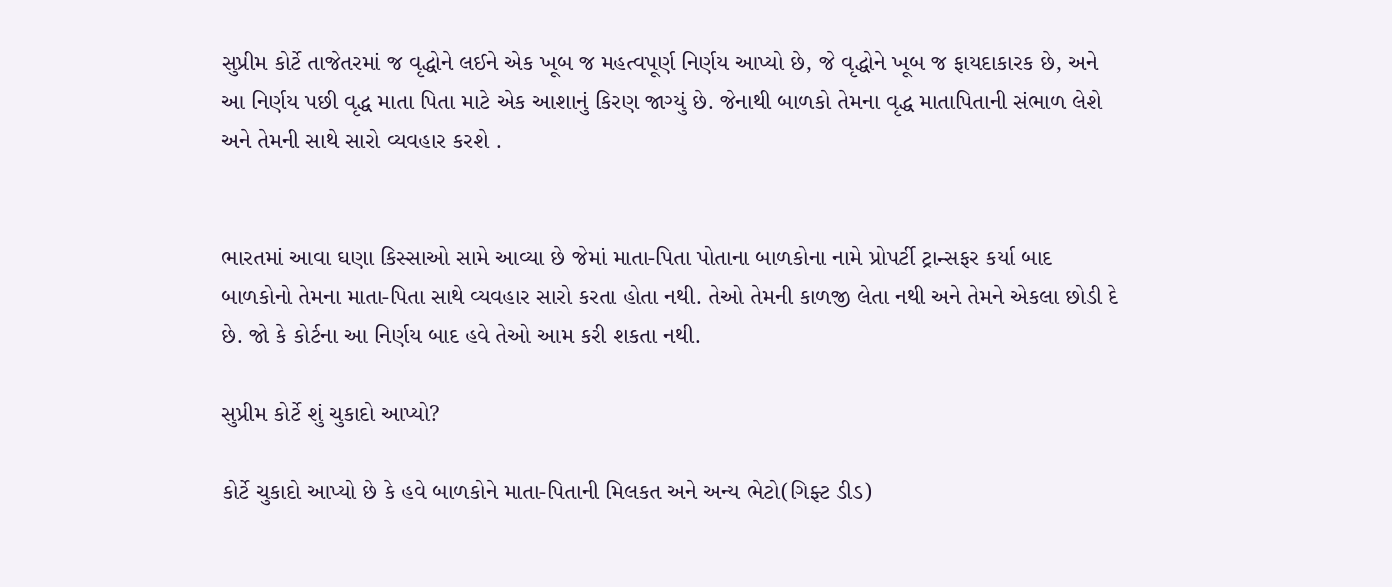સુપ્રીમ કોર્ટે તાજેતરમાં જ વૃદ્ધોને લઈને એક ખૂબ જ મહત્વપૂર્ણ નિર્ણય આપ્યો છે, જે વૃદ્ધોને ખૂબ જ ફાયદાકારક છે, અને આ નિર્ણય પછી વૃદ્ધ માતા પિતા માટે એક આશાનું કિરણ જાગ્યું છે. જેનાથી બાળકો તેમના વૃદ્ધ માતાપિતાની સંભાળ લેશે અને તેમની સાથે સારો વ્યવહાર કરશે .


ભારતમાં આવા ઘણા કિસ્સાઓ સામે આવ્યા છે જેમાં માતા-પિતા પોતાના બાળકોના નામે પ્રોપર્ટી ટ્રાન્સફર કર્યા બાદ બાળકોનો તેમના માતા-પિતા સાથે વ્યવહાર સારો કરતા હોતા નથી. તેઓ તેમની કાળજી લેતા નથી અને તેમને એકલા છોડી દે છે. જો કે કોર્ટના આ નિર્ણય બાદ હવે તેઓ આમ કરી શકતા નથી.

સુપ્રીમ કોર્ટે શું ચુકાદો આપ્યો?

કોર્ટે ચુકાદો આપ્યો છે કે હવે બાળકોને માતા-પિતાની મિલકત અને અન્ય ભેટો(ગિફ્ટ ડીડ)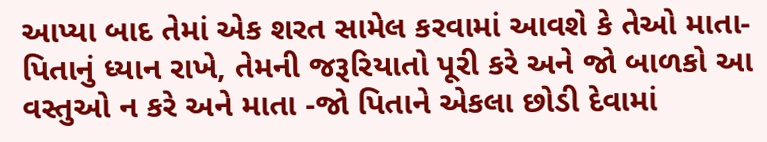આપ્યા બાદ તેમાં એક શરત સામેલ કરવામાં આવશે કે તેઓ માતા-પિતાનું ધ્યાન રાખે, તેમની જરૂરિયાતો પૂરી કરે અને જો બાળકો આ વસ્તુઓ ન કરે અને માતા -જો પિતાને એકલા છોડી દેવામાં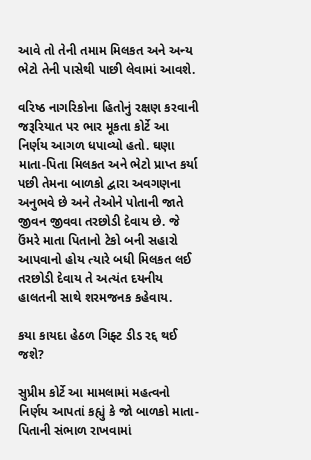આવે તો તેની તમામ મિલકત અને અન્ય ભેટો તેની પાસેથી પાછી લેવામાં આવશે.

વરિષ્ઠ નાગરિકોના હિતોનું રક્ષણ કરવાની જરૂરિયાત પર ભાર મૂકતા કોર્ટે આ નિર્ણય આગળ ધપાવ્યો હતો. ઘણા માતા-પિતા મિલકત અને ભેટો પ્રાપ્ત કર્યા પછી તેમના બાળકો દ્વારા અવગણના અનુભવે છે અને તેઓને પોતાની જાતે જીવન જીવવા તરછોડી દેવાય છે. જે ઉંમરે માતા પિતાનો ટેકો બની સહારો આપવાનો હોય ત્યારે બધી મિલકત લઈ તરછોડી દેવાય તે અત્યંત દયનીય હાલતની સાથે શરમજનક કહેવાય.

કયા કાયદા હેઠળ ગિફ્ટ ડીડ રદ્દ થઈ જશે?

સુપ્રીમ કોર્ટે આ મામલામાં મહત્વનો નિર્ણય આપતાં કહ્યું કે જો બાળકો માતા-પિતાની સંભાળ રાખવામાં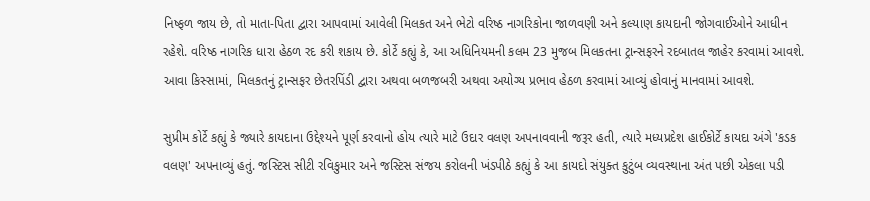નિષ્ફળ જાય છે, તો માતા-પિતા દ્વારા આપવામાં આવેલી મિલકત અને ભેટો વરિષ્ઠ નાગરિકોના જાળવણી અને કલ્યાણ કાયદાની જોગવાઈઓને આધીન રહેશે. વરિષ્ઠ નાગરિક ધારા હેઠળ રદ કરી શકાય છે. કોર્ટે કહ્યું કે, આ અધિનિયમની કલમ 23 મુજબ મિલકતના ટ્રાન્સફરને રદબાતલ જાહેર કરવામાં આવશે. આવા કિસ્સામાં, મિલકતનું ટ્રાન્સફર છેતરપિંડી દ્વારા અથવા બળજબરી અથવા અયોગ્ય પ્રભાવ હેઠળ કરવામાં આવ્યું હોવાનું માનવામાં આવશે.

સુપ્રીમ કોર્ટે કહ્યું કે જ્યારે કાયદાના ઉદ્દેશ્યને પૂર્ણ કરવાનો હોય ત્યારે માટે ઉદાર વલણ અપનાવવાની જરૂર હતી, ત્યારે મધ્યપ્રદેશ હાઈકોર્ટે કાયદા અંગે 'કડક વલણ' અપનાવ્યું હતું. જસ્ટિસ સીટી રવિકુમાર અને જસ્ટિસ સંજય કરોલની ખંડપીઠે કહ્યું કે આ કાયદો સંયુક્ત કુટુંબ વ્યવસ્થાના અંત પછી એકલા પડી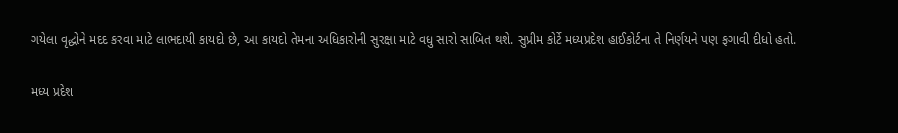ગયેલા વૃદ્ધોને મદદ કરવા માટે લાભદાયી કાયદો છે, આ કાયદો તેમના અધિકારોની સુરક્ષા માટે વધુ સારો સાબિત થશે. સુપ્રીમ કોર્ટે મધ્યપ્રદેશ હાઈકોર્ટના તે નિર્ણયને પણ ફગાવી દીધો હતો.

મધ્ય પ્રદેશ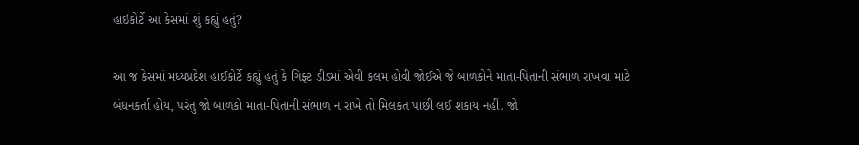હાઇકોર્ટે આ કેસમાં શું કહ્યું હતું?

આ જ કેસમાં મધ્યપ્રદેશ હાઈકોર્ટે કહ્યું હતું કે ગિફ્ટ ડીડમાં એવી કલમ હોવી જોઈએ જે બાળકોને માતા-પિતાની સંભાળ રાખવા માટે બંધનકર્તા હોય, પરંતુ જો બાળકો માતા-પિતાની સંભાળ ન રાખે તો મિલકત પાછી લઈ શકાય નહીં. જો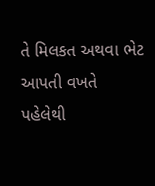તે મિલકત અથવા ભેટ આપતી વખતે પહેલેથી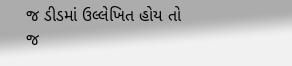જ ડીડમાં ઉલ્લેખિત હોય તો જ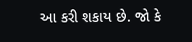આ કરી શકાય છે. જો કે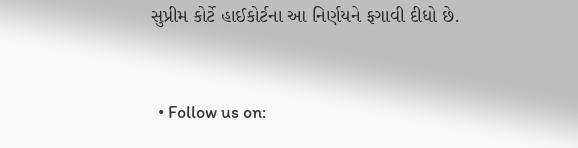સુપ્રીમ કોર્ટે હાઈકોર્ટના આ નિર્ણયને ફગાવી દીધો છે.


  • Follow us on: